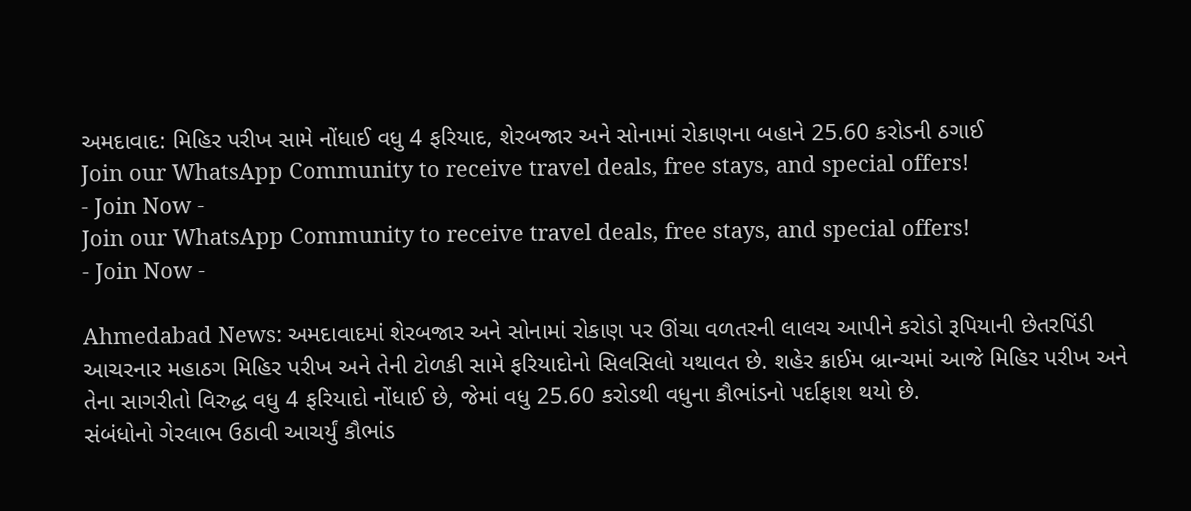અમદાવાદ: મિહિર પરીખ સામે નોંધાઈ વધુ 4 ફરિયાદ, શેરબજાર અને સોનામાં રોકાણના બહાને 25.60 કરોડની ઠગાઈ
Join our WhatsApp Community to receive travel deals, free stays, and special offers!
- Join Now -
Join our WhatsApp Community to receive travel deals, free stays, and special offers!
- Join Now -

Ahmedabad News: અમદાવાદમાં શેરબજાર અને સોનામાં રોકાણ પર ઊંચા વળતરની લાલચ આપીને કરોડો રૂપિયાની છેતરપિંડી આચરનાર મહાઠગ મિહિર પરીખ અને તેની ટોળકી સામે ફરિયાદોનો સિલસિલો યથાવત છે. શહેર ક્રાઈમ બ્રાન્ચમાં આજે મિહિર પરીખ અને તેના સાગરીતો વિરુદ્ધ વધુ 4 ફરિયાદો નોંધાઈ છે, જેમાં વધુ 25.60 કરોડથી વધુના કૌભાંડનો પર્દાફાશ થયો છે.
સંબંધોનો ગેરલાભ ઉઠાવી આચર્યું કૌભાંડ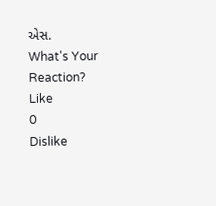એસ.
What's Your Reaction?
Like
0
Dislike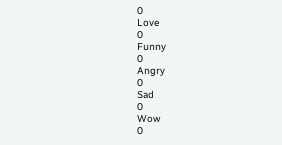0
Love
0
Funny
0
Angry
0
Sad
0
Wow
0